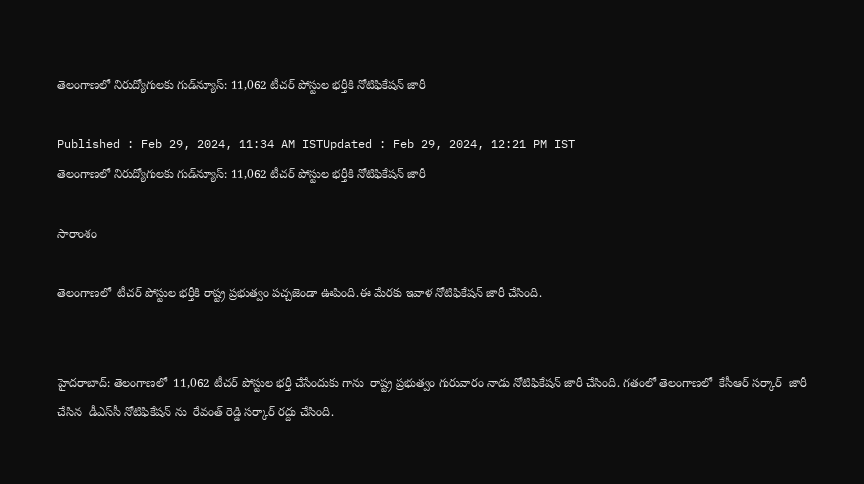తెలంగాణలో నిరుద్యోగులకు గుడ్‌న్యూస్: 11,062 టీచర్ పోస్టుల భర్తీకి నోటిఫికేషన్ జారీ

Published : Feb 29, 2024, 11:34 AM ISTUpdated : Feb 29, 2024, 12:21 PM IST
తెలంగాణలో నిరుద్యోగులకు గుడ్‌న్యూస్: 11,062 టీచర్ పోస్టుల భర్తీకి నోటిఫికేషన్ జారీ

సారాంశం

తెలంగాణలో  టీచర్ పోస్టుల భర్తీకి రాష్ట్ర ప్రభుత్వం పచ్చజెండా ఊపింది.ఈ మేరకు ఇవాళ నోటిఫికేషన్ జారీ చేసింది.


హైదరాబాద్: తెలంగాణలో  11,062 టీచర్ పోస్టుల భర్తీ చేసేందుకు గాను  రాష్ట్ర ప్రభుత్వం గురువారం నాడు నోటిఫికేషన్ జారీ చేసింది. గతంలో తెలంగాణలో  కేసీఆర్ సర్కార్  జారీ చేసిన  డీఎస్‌సీ నోటిఫికేషన్ ను  రేవంత్ రెడ్డి సర్కార్ రద్దు చేసింది.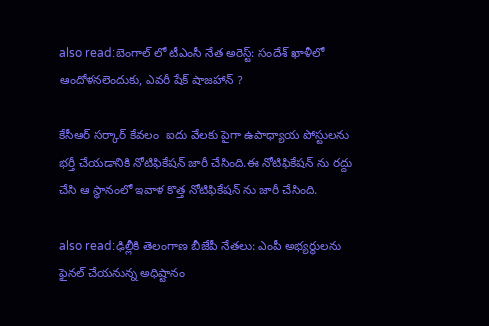also read:బెంగాల్ లో టీఎంసీ నేత అరెస్ట్: సందేశ్ ఖాళీలో ఆందోళనలెందుకు, ఎవరీ షేక్ షాజహాన్ ?

కేసీఆర్ సర్కార్ కేవలం  ఐదు వేలకు పైగా ఉపాధ్యాయ పోస్టులను భర్తీ చేయడానికి నోటిఫికేషన్ జారీ చేసింది.ఈ నోటిఫికేషన్ ను రద్దు చేసి ఆ స్థానంలో ఇవాళ కొత్త నోటిఫికేషన్ ను జారీ చేసింది.

also read:ఢిల్లీకి తెలంగాణ బీజేపీ నేతలు: ఎంపీ అభ్యర్థులను ఫైనల్ చేయనున్న అధిష్టానం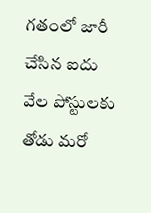గతంలో జారీ చేసిన ఐదు వేల పోస్టులకు తోడు మరో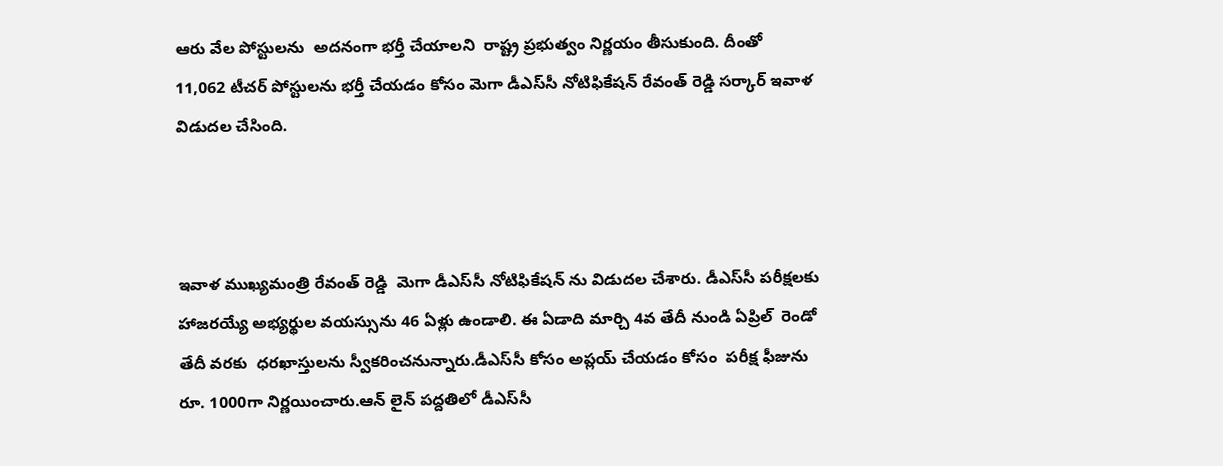ఆరు వేల పోస్టులను  అదనంగా భర్తీ చేయాలని  రాష్ట్ర ప్రభుత్వం నిర్ణయం తీసుకుంది. దీంతో  11,062 టీచర్ పోస్టులను భర్తీ చేయడం కోసం మెగా డీఎస్‌సీ నోటిఫికేషన్ రేవంత్ రెడ్డి సర్కార్ ఇవాళ విడుదల చేసింది.



ఇవాళ ముఖ్యమంత్రి రేవంత్ రెడ్డి  మెగా డీఎస్‌సీ నోటిఫికేషన్ ను విడుదల చేశారు. డీఎస్‌సీ పరీక్షలకు హాజరయ్యే అభ్యర్థుల వయస్సును 46 ఏళ్లు ఉండాలి. ఈ ఏడాది మార్చి 4వ తేదీ నుండి ఏప్రిల్  రెండో తేదీ వరకు  ధరఖాస్తులను స్వీకరించనున్నారు.డీఎస్‌సీ కోసం అప్లయ్ చేయడం కోసం  పరీక్ష ఫీజును రూ. 1000గా నిర్ణయించారు.ఆన్ లైన్ పద్దతిలో డీఎస్‌సీ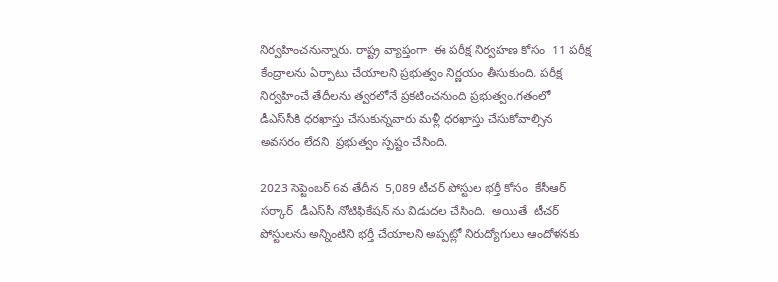నిర్వహించనున్నారు. రాష్ట్ర వ్యాప్తంగా  ఈ పరీక్ష నిర్వహణ కోసం  11 పరీక్ష కేంద్రాలను ఏర్పాటు చేయాలని ప్రభుత్వం నిర్ణయం తీసుకుంది. పరీక్ష నిర్వహించే తేదీలను త్వరలోనే ప్రకటించనుంది ప్రభుత్వం.గతంలో డీఎస్‌సీకి ధరఖాస్తు చేసుకున్నవారు మళ్లీ ధరఖాస్తు చేసుకోవాల్సిన అవసరం లేదని  ప్రభుత్వం స్పష్టం చేసింది.

2023 సెప్టెంబర్ 6వ తేదీన  5,089 టీచర్ పోస్టుల భర్తీ కోసం  కేసీఆర్ సర్కార్  డీఎస్‌సీ నోటిఫికేషన్ ను విడుదల చేసింది.  అయితే  టీచర్ పోస్టులను అన్నింటిని భర్తీ చేయాలని అప్పట్లో నిరుద్యోగులు ఆందోళనకు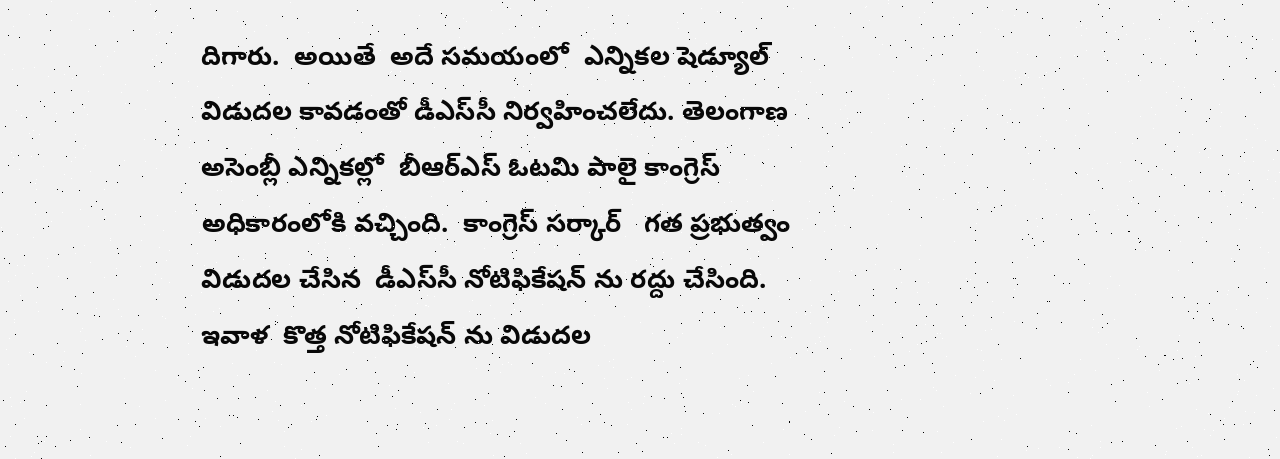దిగారు.  అయితే  అదే సమయంలో  ఎన్నికల షెడ్యూల్ విడుదల కావడంతో డీఎస్‌సీ నిర్వహించలేదు. తెలంగాణ అసెంబ్లీ ఎన్నికల్లో  బీఆర్ఎస్ ఓటమి పాలై కాంగ్రెస్ అధికారంలోకి వచ్చింది.  కాంగ్రెస్ సర్కార్   గత ప్రభుత్వం విడుదల చేసిన  డీఎస్‌సీ నోటిఫికేషన్ ను రద్దు చేసింది. ఇవాళ  కొత్త నోటిఫికేషన్ ను విడుదల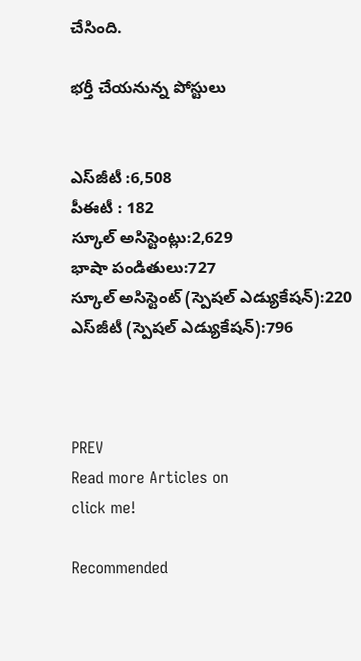చేసింది.

భర్తీ చేయనున్న పోస్టులు


ఎస్‌జీటీ :6,508
పీఈటీ : 182
స్కూల్ అసిస్టెంట్లు:2,629
భాషా పండితులు:727
స్కూల్ అసిస్టెంట్ (స్పెషల్ ఎడ్యుకేషన్):220
ఎస్‌జీటీ (స్పెషల్ ఎడ్యుకేషన్):796



PREV
Read more Articles on
click me!

Recommended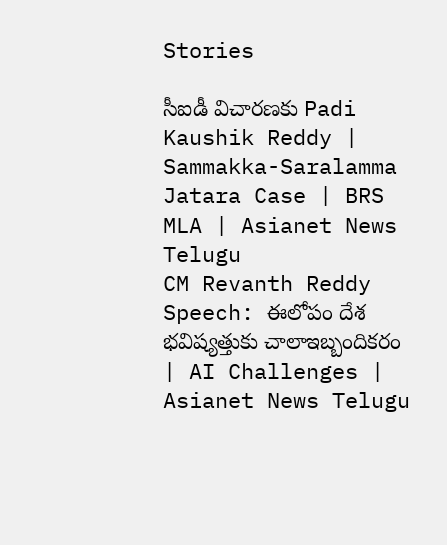Stories

సీఐడీ విచారణకు Padi Kaushik Reddy | Sammakka-Saralamma Jatara Case | BRS MLA | Asianet News Telugu
CM Revanth Reddy Speech: ఈలోపం దేశ భవిష్యత్తుకు చాలాఇబ్బందికరం | AI Challenges | Asianet News Telugu